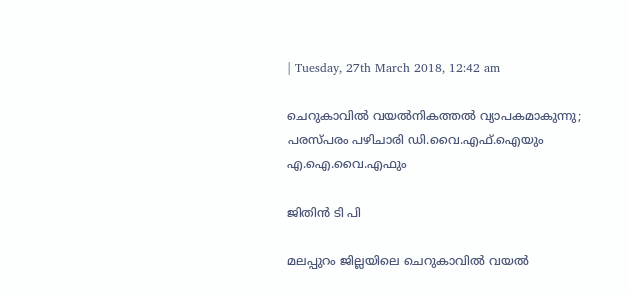| Tuesday, 27th March 2018, 12:42 am

ചെറുകാവില്‍ വയല്‍നികത്തല്‍ വ്യാപകമാകുന്നു; പരസ്പരം പഴിചാരി ഡി.വൈ.എഫ്.ഐയും എ.ഐ.വൈ.എഫും

ജിതിന്‍ ടി പി

മലപ്പുറം ജില്ലയിലെ ചെറുകാവില്‍ വയല്‍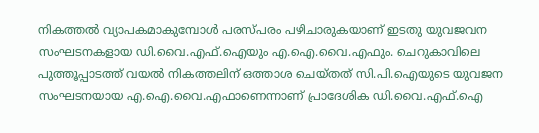നികത്തല്‍ വ്യാപകമാകുമ്പോള്‍ പരസ്പരം പഴിചാരുകയാണ് ഇടതു യുവജവന സംഘടനകളായ ഡി.വൈ.എഫ്.ഐയും എ.ഐ.വൈ.എഫും. ചെറുകാവിലെ പുത്തൂപ്പാടത്ത് വയല്‍ നികത്തലിന് ഒത്താശ ചെയ്തത് സി.പി.ഐയുടെ യുവജന സംഘടനയായ എ.ഐ.വൈ.എഫാണെന്നാണ് പ്രാദേശിക ഡി.വൈ.എഫ്.ഐ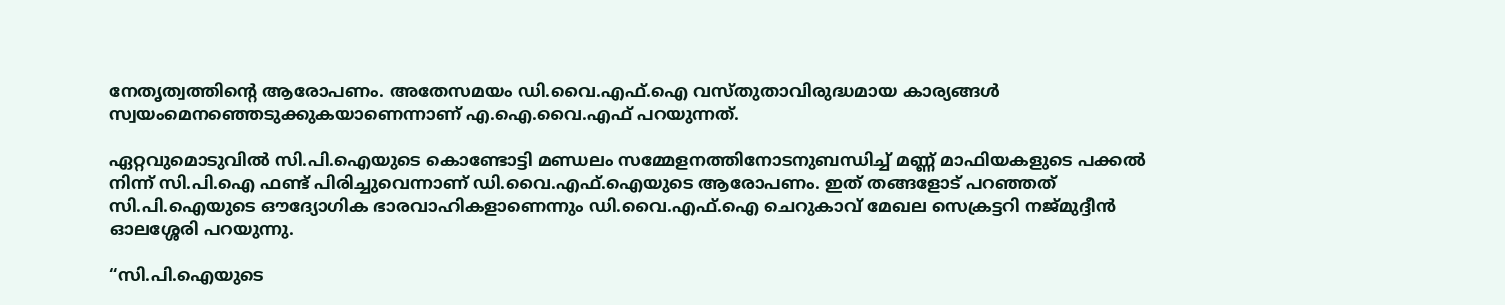നേതൃത്വത്തിന്റെ ആരോപണം. അതേസമയം ഡി.വൈ.എഫ്.ഐ വസ്തുതാവിരുദ്ധമായ കാര്യങ്ങള്‍ സ്വയംമെനഞ്ഞെടുക്കുകയാണെന്നാണ് എ.ഐ.വൈ.എഫ് പറയുന്നത്.

ഏറ്റവുമൊടുവില്‍ സി.പി.ഐയുടെ കൊണ്ടോട്ടി മണ്ഡലം സമ്മേളനത്തിനോടനുബന്ധിച്ച് മണ്ണ് മാഫിയകളുടെ പക്കല്‍ നിന്ന് സി.പി.ഐ ഫണ്ട് പിരിച്ചുവെന്നാണ് ഡി.വൈ.എഫ്.ഐയുടെ ആരോപണം. ഇത് തങ്ങളോട് പറഞ്ഞത് സി.പി.ഐയുടെ ഔദ്യോഗിക ഭാരവാഹികളാണെന്നും ഡി.വൈ.എഫ്.ഐ ചെറുകാവ് മേഖല സെക്രട്ടറി നജ്മുദ്ദീന്‍ ഓലശ്ശേരി പറയുന്നു.

“സി.പി.ഐയുടെ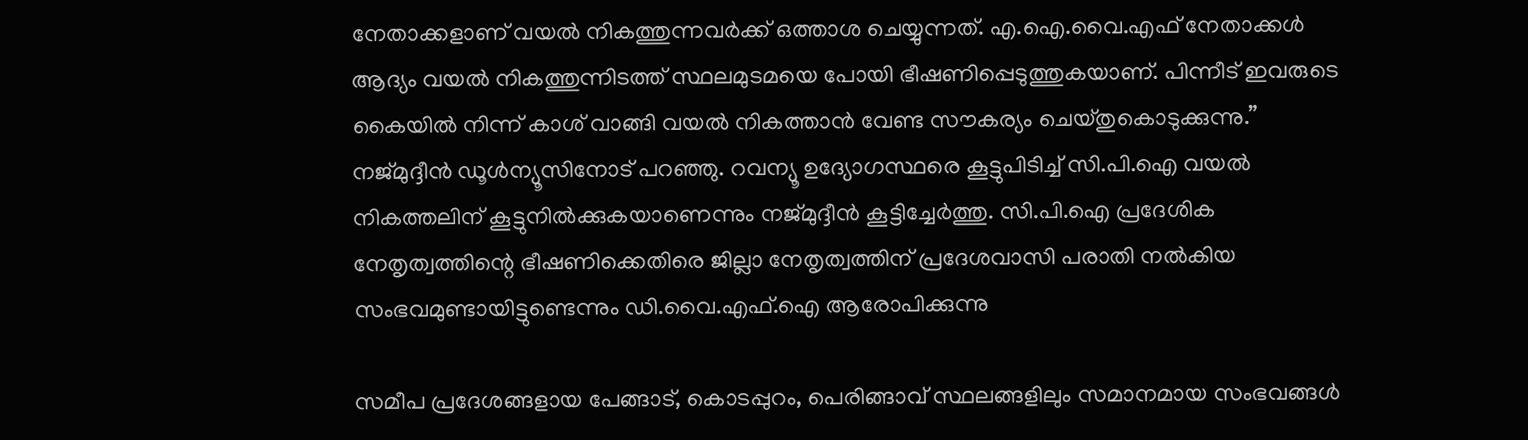നേതാക്കളാണ് വയല്‍ നികത്തുന്നവര്‍ക്ക് ഒത്താശ ചെയ്യുന്നത്. എ.ഐ.വൈ.എഫ് നേതാക്കള്‍ ആദ്യം വയല്‍ നികത്തുന്നിടത്ത് സ്ഥലമുടമയെ പോയി ഭീഷണിപ്പെടുത്തുകയാണ്. പിന്നീട് ഇവരുടെ കൈയില്‍ നിന്ന് കാശ് വാങ്ങി വയല്‍ നികത്താന്‍ വേണ്ട സൗകര്യം ചെയ്തുകൊടുക്കുന്നു.” നജ്മുദ്ദീന്‍ ഡൂള്‍ന്യൂസിനോട് പറഞ്ഞു. റവന്യൂ ഉദ്യോഗസ്ഥരെ കൂട്ടുപിടിച്ച് സി.പി.ഐ വയല്‍ നികത്തലിന് കൂട്ടുനില്‍ക്കുകയാണെന്നും നജ്മുദ്ദീന്‍ കൂട്ടിച്ചേര്‍ത്തു. സി.പി.ഐ പ്രദേശിക നേതൃത്വത്തിന്റെ ഭീഷണിക്കെതിരെ ജില്ലാ നേതൃത്വത്തിന് പ്രദേശവാസി പരാതി നല്‍കിയ സംഭവമുണ്ടായിട്ടുണ്ടെന്നും ഡി.വൈ.എഫ്.ഐ ആരോപിക്കുന്നു

സമീപ പ്രദേശങ്ങളായ പേങ്ങാട്, കൊടപ്പുറം, പെരിങ്ങാവ് സ്ഥലങ്ങളിലും സമാനമായ സംഭവങ്ങള്‍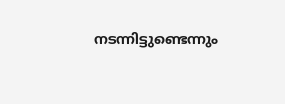നടന്നിട്ടുണ്ടെന്നും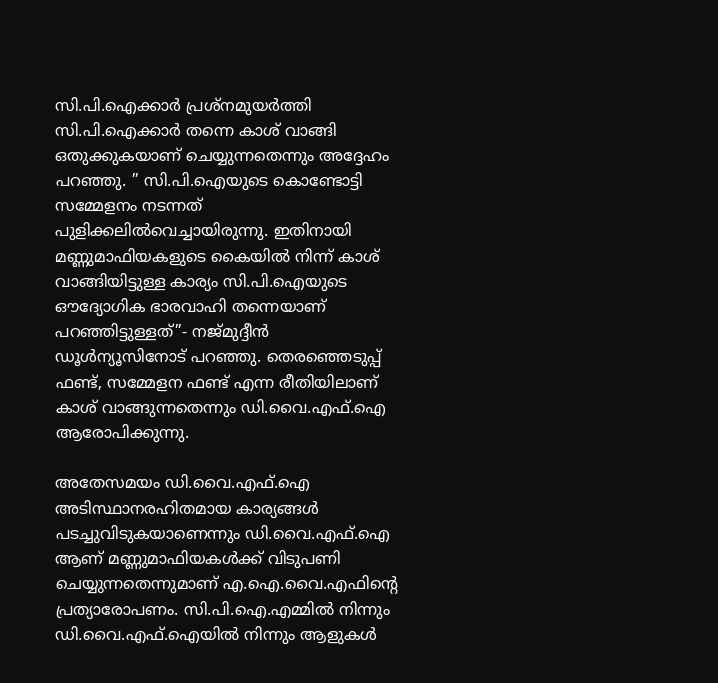സി.പി.ഐക്കാര്‍ പ്രശ്‌നമുയര്‍ത്തി സി.പി.ഐക്കാര്‍ തന്നെ കാശ് വാങ്ങി ഒതുക്കുകയാണ് ചെയ്യുന്നതെന്നും അദ്ദേഹം പറഞ്ഞു. ” സി.പി.ഐയുടെ കൊണ്ടോട്ടി സമ്മേളനം നടന്നത് പുളിക്കലില്‍വെച്ചായിരുന്നു. ഇതിനായി മണ്ണുമാഫിയകളുടെ കൈയില്‍ നിന്ന് കാശ് വാങ്ങിയിട്ടുള്ള കാര്യം സി.പി.ഐയുടെ ഔദ്യോഗിക ഭാരവാഹി തന്നെയാണ് പറഞ്ഞിട്ടുള്ളത്”- നജ്മുദ്ദീന്‍ ഡൂള്‍ന്യൂസിനോട് പറഞ്ഞു. തെരഞ്ഞെടുപ്പ് ഫണ്ട്, സമ്മേളന ഫണ്ട് എന്ന രീതിയിലാണ് കാശ് വാങ്ങുന്നതെന്നും ഡി.വൈ.എഫ്.ഐ ആരോപിക്കുന്നു.

അതേസമയം ഡി.വൈ.എഫ്.ഐ അടിസ്ഥാനരഹിതമായ കാര്യങ്ങള്‍ പടച്ചുവിടുകയാണെന്നും ഡി.വൈ.എഫ്.ഐ ആണ് മണ്ണുമാഫിയകള്‍ക്ക് വിടുപണി ചെയ്യുന്നതെന്നുമാണ് എ.ഐ.വൈ.എഫിന്റെ പ്രത്യാരോപണം. സി.പി.ഐ.എമ്മില്‍ നിന്നും ഡി.വൈ.എഫ്.ഐയില്‍ നിന്നും ആളുകള്‍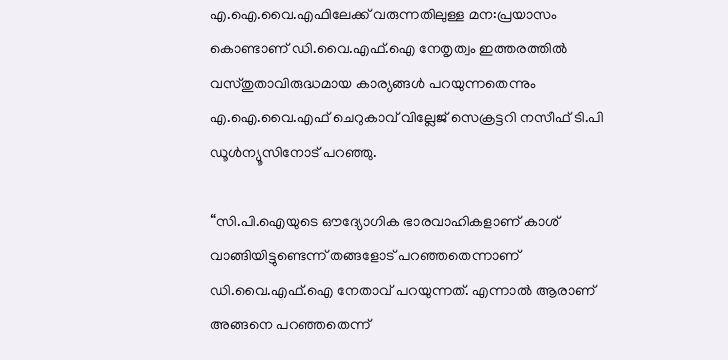എ.ഐ.വൈ.എഫിലേക്ക് വരുന്നതിലുള്ള മന:പ്രയാസം കൊണ്ടാണ് ഡി.വൈ.എഫ്.ഐ നേതൃത്വം ഇത്തരത്തില്‍ വസ്തുതാവിരുദ്ധമായ കാര്യങ്ങള്‍ പറയുന്നതെന്നും എ.ഐ.വൈ.എഫ് ചെറുകാവ് വില്ലേജ് സെക്രട്ടറി നസീഫ് ടി.പി ഡൂള്‍ന്യൂസിനോട് പറഞ്ഞു.

“സി.പി.ഐയുടെ ഔദ്യോഗിക ഭാരവാഹികളാണ് കാശ് വാങ്ങിയിട്ടുണ്ടെന്ന് തങ്ങളോട് പറഞ്ഞതെന്നാണ് ഡി.വൈ.എഫ്.ഐ നേതാവ് പറയുന്നത്. എന്നാല്‍ ആരാണ് അങ്ങനെ പറഞ്ഞതെന്ന്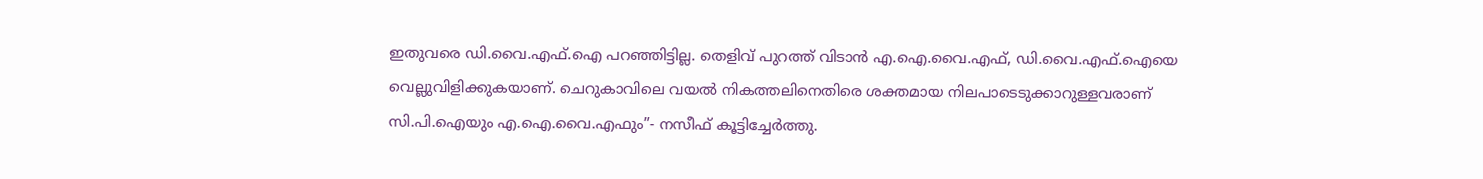ഇതുവരെ ഡി.വൈ.എഫ്.ഐ പറഞ്ഞിട്ടില്ല. തെളിവ് പുറത്ത് വിടാന്‍ എ.ഐ.വൈ.എഫ്, ഡി.വൈ.എഫ്.ഐയെ വെല്ലുവിളിക്കുകയാണ്. ചെറുകാവിലെ വയല്‍ നികത്തലിനെതിരെ ശക്തമായ നിലപാടെടുക്കാറുള്ളവരാണ് സി.പി.ഐയും എ.ഐ.വൈ.എഫും”- നസീഫ് കൂട്ടിച്ചേര്‍ത്തു.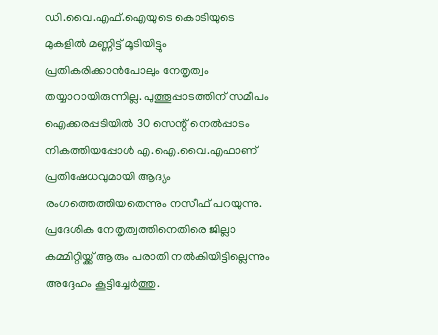ഡി.വൈ.എഫ്.ഐയുടെ കൊടിയുടെ മുകളില്‍ മണ്ണിട്ട് മൂടിയിട്ടും പ്രതികരിക്കാന്‍പോലും നേതൃത്വം തയ്യാറായിരുന്നില്ല. പുത്തൂപ്പാടത്തിന് സമീപം ഐക്കരപ്പടിയില്‍ 30 സെന്റ് നെല്‍പ്പാടം നികത്തിയപ്പോള്‍ എ.ഐ.വൈ.എഫാണ് പ്രതിഷേധവുമായി ആദ്യം രംഗത്തെത്തിയതെന്നും നസീഫ് പറയുന്നു. പ്രദേശിക നേതൃത്വത്തിനെതിരെ ജില്ലാ കമ്മിറ്റിയ്ക്ക് ആരും പരാതി നല്‍കിയിട്ടില്ലെന്നും അദ്ദേഹം കൂട്ടിച്ചേര്‍ത്തു.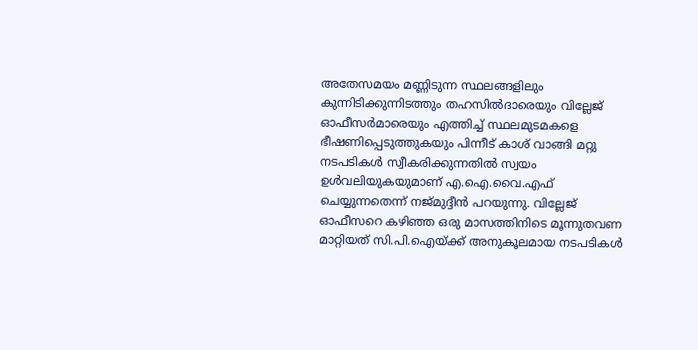അതേസമയം മണ്ണിടുന്ന സ്ഥലങ്ങളിലും കുന്നിടിക്കുന്നിടത്തും തഹസില്‍ദാരെയും വില്ലേജ് ഓഫീസര്‍മാരെയും എത്തിച്ച് സ്ഥലമുടമകളെ ഭീഷണിപ്പെടുത്തുകയും പിന്നീട് കാശ് വാങ്ങി മറ്റു നടപടികള്‍ സ്വീകരിക്കുന്നതില്‍ സ്വയം ഉള്‍വലിയുകയുമാണ് എ.ഐ.വൈ.എഫ് ചെയ്യുന്നതെന്ന് നജ്മുദ്ദീന്‍ പറയുന്നു. വില്ലേജ് ഓഫീസറെ കഴിഞ്ഞ ഒരു മാസത്തിനിടെ മൂന്നുതവണ മാറ്റിയത് സി.പി.ഐയ്ക്ക് അനുകൂലമായ നടപടികള്‍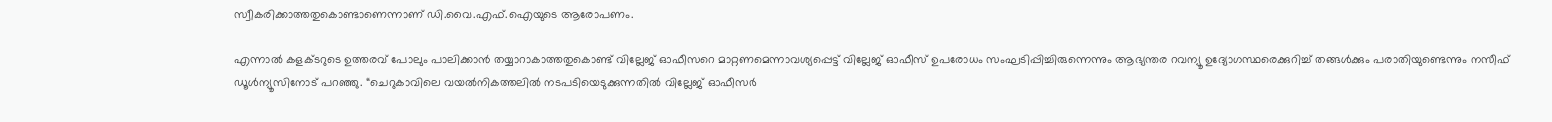സ്വീകരിക്കാത്തതുകൊണ്ടാണെന്നാണ് ഡി.വൈ.എഫ്.ഐയുടെ ആരോപണം.

എന്നാല്‍ കളക്ടറുടെ ഉത്തരവ് പോലും പാലിക്കാന്‍ തയ്യാറാകാത്തതുകൊണ്ട് വില്ലേജ് ഓഫീസറെ മാറ്റണമെന്നാവശ്യപ്പെട്ട് വില്ലേജ് ഓഫീസ് ഉപരോധം സംഘടിപ്പിച്ചിരുന്നെന്നും ആഭ്യന്തര റവന്യൂ ഉദ്യോഗസ്ഥരെക്കുറിച്ച് തങ്ങള്‍ക്കും പരാതിയുണ്ടെന്നും നസീഫ് ഡൂള്‍ന്യൂസിനോട് പറഞ്ഞു. “ചെറുകാവിലെ വയല്‍നികത്തലില്‍ നടപടിയെടുക്കുന്നതില്‍ വില്ലേജ് ഓഫീസര്‍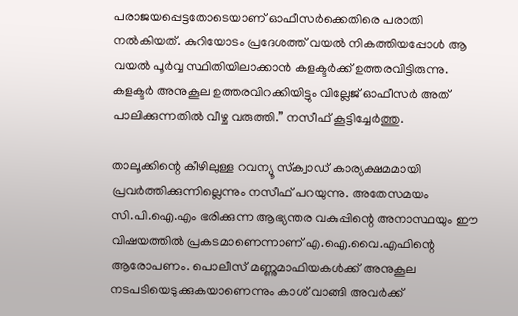പരാജയപ്പെട്ടതോടെയാണ് ഓഫീസര്‍ക്കെതിരെ പരാതി നല്‍കിയത്. കുറിയോടം പ്രദേശത്ത് വയല്‍ നികത്തിയപ്പോള്‍ ആ വയല്‍ പൂര്‍വ്വ സ്ഥിതിയിലാക്കാന്‍ കളക്ടര്‍ക്ക് ഉത്തരവിട്ടിരുന്നു. കളക്ടര്‍ അനുകൂല ഉത്തരവിറക്കിയിട്ടും വില്ലേജ് ഓഫീസര്‍ അത് പാലിക്കുന്നതില്‍ വീഴ്ച വരുത്തി.” നസീഫ് കൂട്ടിച്ചേര്‍ത്തു.

താലൂക്കിന്റെ കീഴിലുള്ള റവന്യൂ സ്‌ക്വാഡ് കാര്യക്ഷമമായി പ്രവര്‍ത്തിക്കുന്നില്ലെന്നും നസീഫ് പറയുന്നു. അതേസമയം സി.പി.ഐ.എം ഭരിക്കുന്ന ആഭ്യന്തര വകുപ്പിന്റെ അനാസ്ഥയും ഈ വിഷയത്തില്‍ പ്രകടമാണെന്നാണ് എ.ഐ.വൈ.എഫിന്റെ ആരോപണം. പൊലീസ് മണ്ണുമാഫിയകള്‍ക്ക് അനുകൂല നടപടിയെടുക്കുകയാണെന്നും കാശ് വാങ്ങി അവര്‍ക്ക്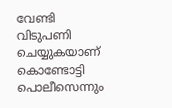വേണ്ടി വിടുപണി ചെയ്യുകയാണ് കൊണ്ടോട്ടി പൊലീസെന്നും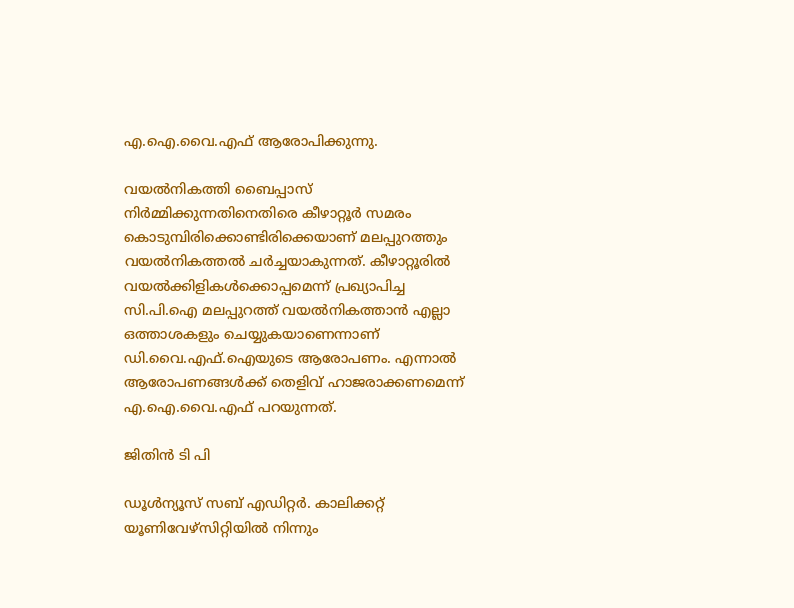എ.ഐ.വൈ.എഫ് ആരോപിക്കുന്നു.

വയല്‍നികത്തി ബൈപ്പാസ് നിര്‍മ്മിക്കുന്നതിനെതിരെ കീഴാറ്റൂര്‍ സമരം കൊടുമ്പിരിക്കൊണ്ടിരിക്കെയാണ് മലപ്പുറത്തും വയല്‍നികത്തല്‍ ചര്‍ച്ചയാകുന്നത്. കീഴാറ്റൂരില്‍ വയല്‍ക്കിളികള്‍ക്കൊപ്പമെന്ന് പ്രഖ്യാപിച്ച സി.പി.ഐ മലപ്പുറത്ത് വയല്‍നികത്താന്‍ എല്ലാ ഒത്താശകളും ചെയ്യുകയാണെന്നാണ് ഡി.വൈ.എഫ്.ഐയുടെ ആരോപണം. എന്നാല്‍ ആരോപണങ്ങള്‍ക്ക് തെളിവ് ഹാജരാക്കണമെന്ന് എ.ഐ.വൈ.എഫ് പറയുന്നത്.

ജിതിന്‍ ടി പി

ഡൂള്‍ന്യൂസ് സബ് എഡിറ്റര്‍. കാലിക്കറ്റ് യൂണിവേഴ്‌സിറ്റിയില്‍ നിന്നും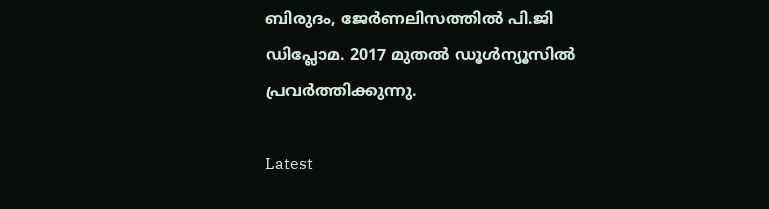ബിരുദം, ജേര്‍ണലിസത്തില്‍ പി.ജി ഡിപ്ലോമ. 2017 മുതല്‍ ഡൂള്‍ന്യൂസില്‍ പ്രവര്‍ത്തിക്കുന്നു.

Latest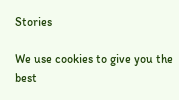Stories

We use cookies to give you the best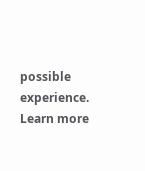possible experience. Learn more